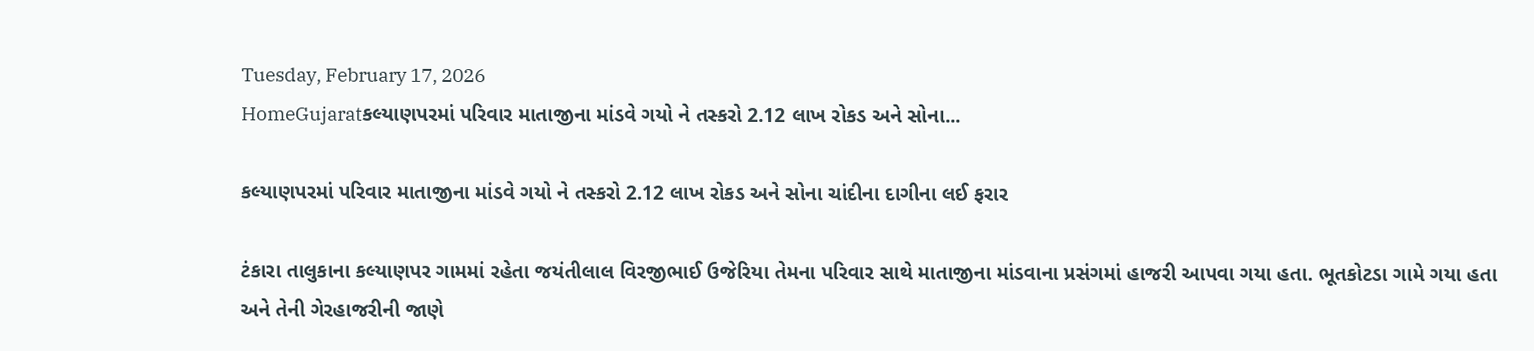Tuesday, February 17, 2026
HomeGujaratકલ્યાણપરમાં પરિવાર માતાજીના માંડવે ગયો ને તસ્કરો 2.12 લાખ રોકડ અને સોના...

કલ્યાણપરમાં પરિવાર માતાજીના માંડવે ગયો ને તસ્કરો 2.12 લાખ રોકડ અને સોના ચાંદીના દાગીના લઈ ફરાર

ટંકારા તાલુકાના કલ્યાણપર ગામમાં રહેતા જયંતીલાલ વિરજીભાઈ ઉજેરિયા તેમના પરિવાર સાથે માતાજીના માંડવાના પ્રસંગમાં હાજરી આપવા ગયા હતા. ભૂતકોટડા ગામે ગયા હતા અને તેની ગેરહાજરીની જાણે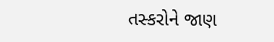તસ્કરોને જાણ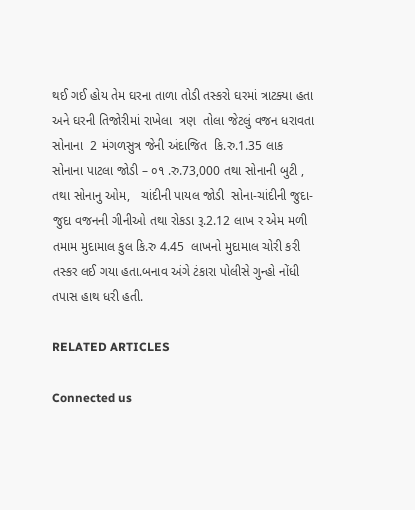થઈ ગઈ હોય તેમ ઘરના તાળા તોડી તસ્કરો ઘરમાં ત્રાટક્યા હતા અને ઘરની તિજોરીમાં રાખેલા  ત્રણ  તોલા જેટલું વજન ધરાવતા સોનાના  2 મંગળસુત્ર જેની અંદાજિત  કિ.રુ.1.35 લાક સોનાના પાટલા જોડી – ૦૧ .રુ.73,000 તથા સોનાની બુટી , તથા સોનાનુ ઓમ,   ચાંદીની પાયલ જોડી  સોના-ચાંદીની જુદા-જુદા વજનની ગીનીઓ તથા રોકડા રૂ.2.12 લાખ ર એમ મળી તમામ મુદામાલ કુલ કિ.રુ 4.45  લાખનો મુદામાલ ચોરી કરી તસ્કર લઈ ગયા હતા.બનાવ અંગે ટંકારા પોલીસે ગુન્હો નોંધી તપાસ હાથ ધરી હતી.

RELATED ARTICLES

Connected us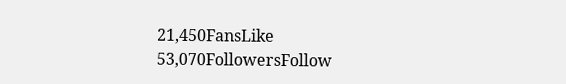21,450FansLike
53,070FollowersFollow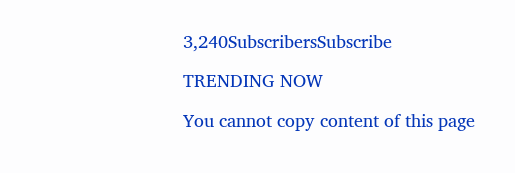3,240SubscribersSubscribe

TRENDING NOW

You cannot copy content of this page